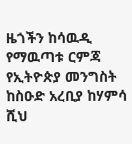ዜጎችን ከሳዉዲ የማዉጣቱ ርምጃ
የኢትዮጵያ መንግስት ከስዑድ አረቢያ ከሃምሳ ሺህ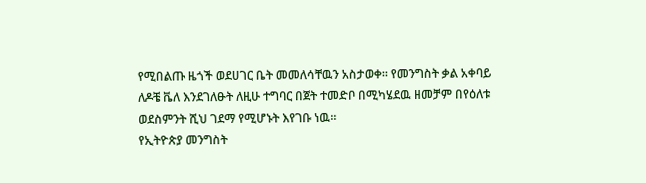የሚበልጡ ዜጎች ወደሀገር ቤት መመለሳቸዉን አስታወቀ። የመንግስት ቃል አቀባይ ለዶቼ ቬለ እንደገለፁት ለዚሁ ተግባር በጀት ተመድቦ በሚካሄደዉ ዘመቻም በየዕለቱ ወደስምንት ሺህ ገደማ የሚሆኑት እየገቡ ነዉ።
የኢትዮጵያ መንግስት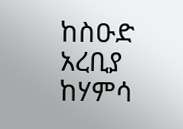ከስዑድ አረቢያ ከሃምሳ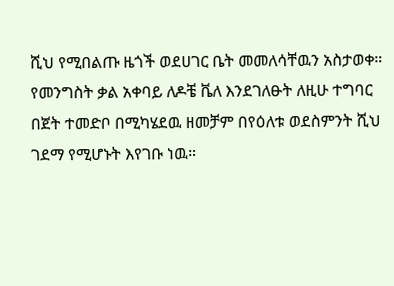ሺህ የሚበልጡ ዜጎች ወደሀገር ቤት መመለሳቸዉን አስታወቀ። የመንግስት ቃል አቀባይ ለዶቼ ቬለ እንደገለፁት ለዚሁ ተግባር በጀት ተመድቦ በሚካሄደዉ ዘመቻም በየዕለቱ ወደስምንት ሺህ ገደማ የሚሆኑት እየገቡ ነዉ።